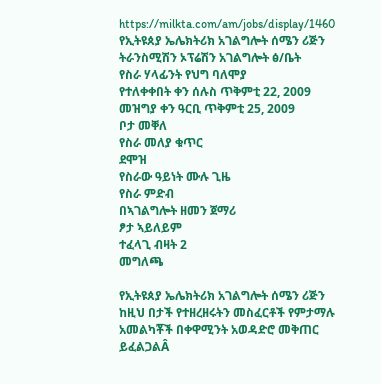https://milkta.com/am/jobs/display/1460
የኢትዩጰያ ኤሌክትሪክ አገልግሎት ሰሜን ሪጅን ትራንስሚሽን ኦፕሬሽን አገልግሎት ፅ/ቤት
የስራ ሃላፊንት የህግ ባለሞያ
የተለቀቀበት ቀን ሰሉስ ጥቅምቲ 22, 2009
መዝግያ ቀን ዓርቢ ጥቅምቲ 25, 2009
ቦታ መቐለ
የስራ መለያ ቁጥር
ደሞዝ
የስራው ዓይነት ሙሉ ጊዜ
የስራ ምድብ
በኣገልግሎት ዘመን ጀማሪ
ፆታ ኣይለይም
ተፈላጊ ብዛት 2
መግለጫ

የኢትዩጰያ ኤሌክትሪክ አገልግሎት ሰሜን ሪጅን ከዚህ በታች የተዘረዘሩትን መስፈርቶች የምታማሉ አመልካቾች በቀዋሚንት አወዳድሮ መቅጠር ይፈልጋልÂ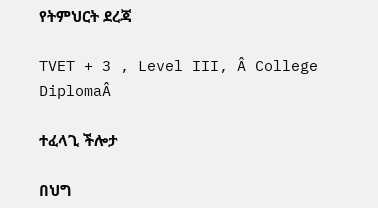የትምህርት ደረጃ

TVET + 3 , Level III, Â College DiplomaÂ

ተፈላጊ ችሎታ

በህግ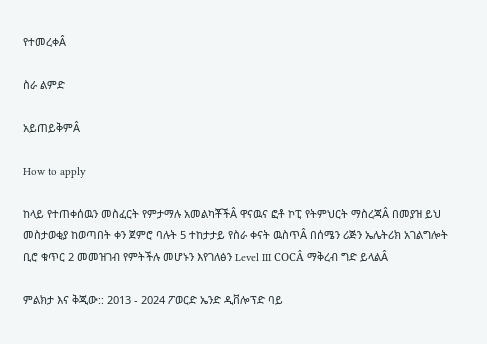የተመረቀÂ

ስራ ልምድ

አይጠይቅምÂ

How to apply

ከላይ የተጠቀሰዉን መስፈርት የምታማሉ አመልካቾችÂ ዋናዉና ፎቶ ኮፒ የትምህርት ማስረጃÂ በመያዝ ይህ መስታወቂያ ከወጣበት ቀን ጀምሮ ባሉት 5 ተከታታይ የስራ ቀናት ዉስጥÂ በሰሜን ሪጅን ኤሌትሪክ አገልግሎት ቢሮ ቁጥር 2 መመዝገብ የምትችሉ መሆኑን እየገለፅን Level III COCÂ ማቅረብ ግድ ይላልÂ

ምልክታ እና ቅጂው:: 2013 - 2024 ፖወርድ ኤንድ ዲቨሎፕድ ባይ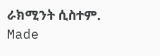ራክሚንት ሲስተም. Made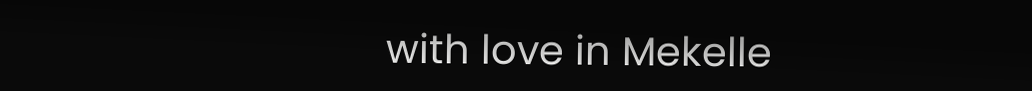with love in Mekelle